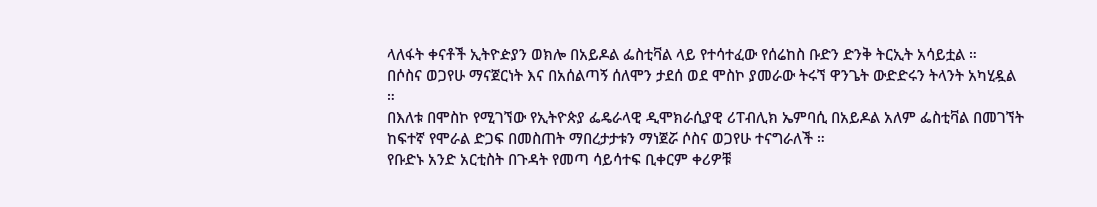ላለፋት ቀናቶች ኢትዮዽያን ወክሎ በአይዶል ፌስቲቫል ላይ የተሳተፈው የሰሬከስ ቡድን ድንቅ ትርኢት አሳይቷል ።
በሶስና ወጋየሁ ማናጀርነት እና በአሰልጣኝ ሰለሞን ታደሰ ወደ ሞስኮ ያመራው ትሩኘ ዋንጌት ውድድሩን ትላንት አካሂዷል ።
በእለቱ በሞስኮ የሚገኘው የኢትዮጵያ ፌዴራላዊ ዲሞክራሲያዊ ሪፐብሊክ ኤምባሲ በአይዶል አለም ፌስቲቫል በመገኘት ከፍተኛ የሞራል ድጋፍ በመስጠት ማበረታታቱን ማነጀሯ ሶስና ወጋየሁ ተናግራለች ።
የቡድኑ አንድ አርቲስት በጉዳት የመጣ ሳይሳተፍ ቢቀርም ቀሪዎቹ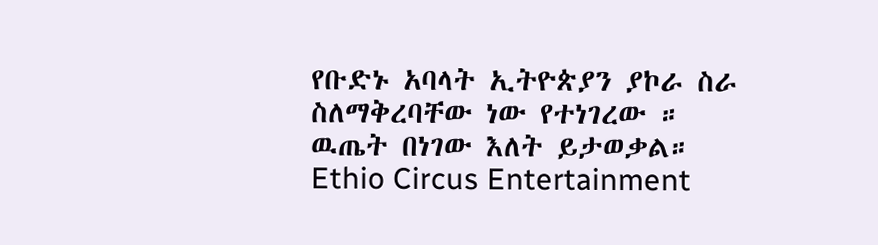የቡድኑ አባላት ኢትዮጵያን ያኮራ ስራ ስለማቅረባቸው ነው የተነገረው ።
ዉጤት በነገው እለት ይታወቃል።
Ethio Circus Entertainment